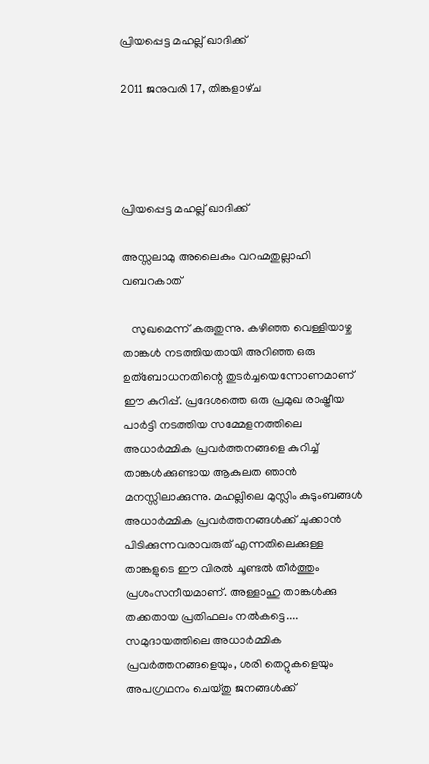പ്രിയപ്പെട്ട മഹല്ല് ഖാദിക്ക്

2011 ജനുവരി 17, തിങ്കളാഴ്‌ച




പ്രിയപ്പെട്ട മഹല്ല് ഖാദിക്ക്

അസ്സലാമു അലൈകും വറഹ്മതുല്ലാഹി വബറകാത്

   സുഖമെന്ന് കരുതുന്നു. കഴിഞ്ഞ വെള്ളിയാഴ്ച താങ്കള്‍ നടത്തിയതായി അറിഞ്ഞ ഒരു ഉത്ബോധനതിന്റെ തുടര്‍ച്ചയെന്നോണമാണ് ഈ കുറിപ്പ്. പ്രദേശത്തെ ഒരു പ്രമുഖ രാഷ്ട്രീയ പാര്‍ട്ടി നടത്തിയ സമ്മേളനത്തിലെ അധാര്‍മ്മിക പ്രവര്‍ത്തനങ്ങളെ കുറിച്ച് താങ്കള്‍ക്കുണ്ടായ ആകുലത ഞാന്‍ മനസ്സിലാക്കുന്നു. മഹല്ലിലെ മുസ്ലിം കുടുംബങ്ങള്‍ അധാര്‍മ്മിക പ്രവര്‍ത്തനങ്ങള്‍ക്ക് ചുക്കാന്‍ പിടിക്കുന്നവരാവരുത് എന്നതിലെക്കുള്ള താങ്കളുടെ ഈ വിരല്‍ ചൂണ്ടല്‍ തീര്‍ത്തും പ്രശംസനീയമാണ്. അള്ളാഹു താങ്കള്‍ക്കു തക്കതായ പ്രതിഫലം നല്‍കട്ടെ.... സമുദായത്തിലെ അധാര്‍മ്മിക പ്രവര്‍ത്തനങ്ങളെയും, ശരി തെറ്റുകളെയും അപഗ്രഥനം ചെയ്തു ജനങ്ങള്‍ക്ക്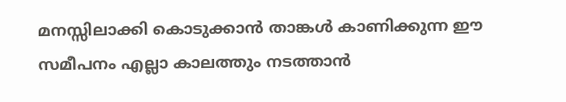മനസ്സിലാക്കി കൊടുക്കാന്‍ താങ്കള്‍ കാണിക്കുന്ന ഈ സമീപനം എല്ലാ കാലത്തും നടത്താന്‍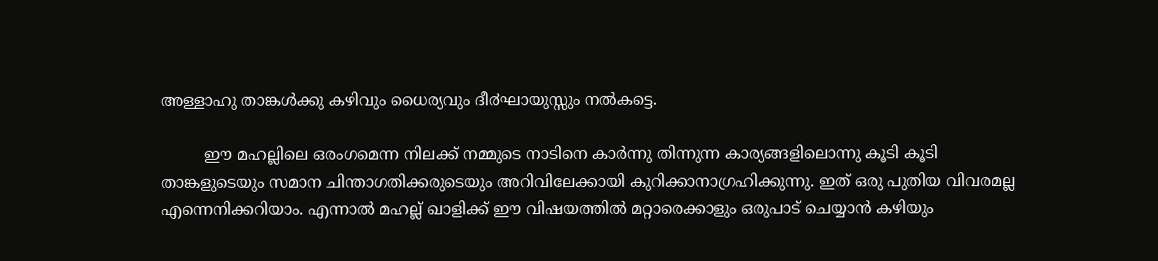അള്ളാഹു താങ്കള്‍ക്കു കഴിവും ധൈര്യവും ദീ൪ഘായുസ്സും നല്‍കട്ടെ.

         ഈ മഹല്ലിലെ ഒരംഗമെന്ന നിലക്ക് നമ്മുടെ നാടിനെ കാര്‍ന്നു തിന്നുന്ന കാര്യങ്ങളിലൊന്നു കൂടി കൂടി താങ്കളുടെയും സമാന ചിന്താഗതിക്കരുടെയും അറിവിലേക്കായി കുറിക്കാനാഗ്രഹിക്കുന്നു. ഇത് ഒരു പുതിയ വിവരമല്ല എന്നെനിക്കറിയാം. എന്നാല്‍ മഹല്ല് ഖാളിക്ക് ഈ വിഷയത്തില്‍ മറ്റാരെക്കാളും ഒരുപാട് ചെയ്യാന്‍ കഴിയും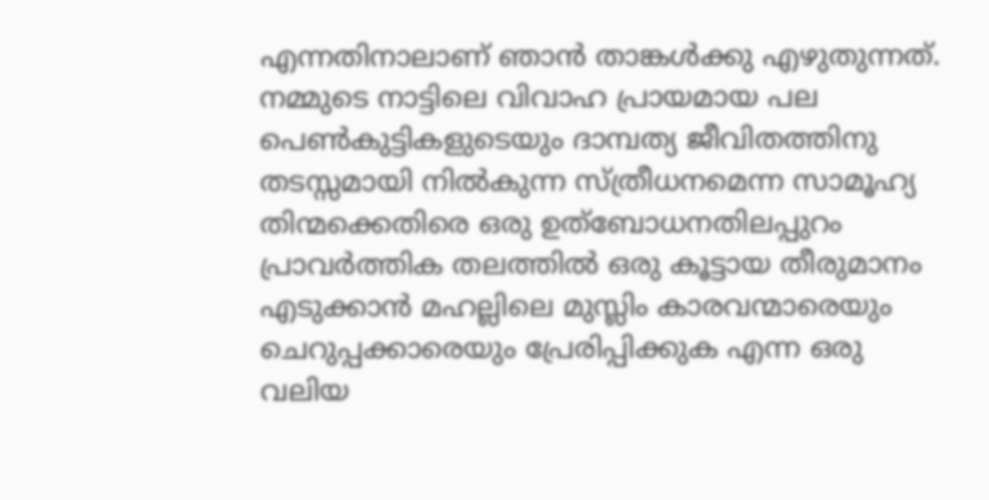എന്നതിനാലാണ് ഞാന്‍ താങ്കള്‍ക്കു എഴുതുന്നത്. നമ്മുടെ നാട്ടിലെ വിവാഹ പ്രായമായ പല പെണ്‍കുട്ടികളുടെയും ദാമ്പത്യ ജീവിതത്തിനു തടസ്സമായി നില്‍കുന്ന സ്ത്രീധനമെന്ന സാമൂഹ്യ തിന്മക്കെതിരെ ഒരു ഉത്ബോധനതിലപ്പുറം പ്രാവര്‍ത്തിക തലത്തില്‍ ഒരു കൂട്ടായ തീരുമാനം എടുക്കാന്‍ മഹല്ലിലെ മുസ്ലിം കാരവന്മാരെയും ചെറുപ്പക്കാരെയും പ്രേരിപ്പിക്കുക എന്ന ഒരു വലിയ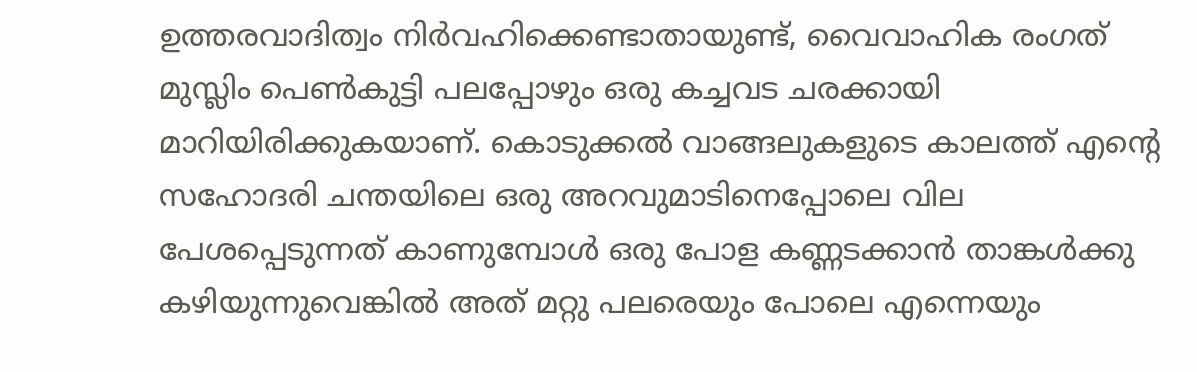ഉത്തരവാദിത്വം നിര്‍വഹിക്കെണ്ടാതായുണ്ട്, വൈവാഹിക രംഗത് മുസ്ലിം പെണ്‍കുട്ടി പലപ്പോഴും ഒരു കച്ചവട ചരക്കായി മാറിയിരിക്കുകയാണ്. കൊടുക്കല്‍ വാങ്ങലുകളുടെ കാലത്ത് എന്റെ സഹോദരി ചന്തയിലെ ഒരു അറവുമാടിനെപ്പോലെ വില പേശപ്പെടുന്നത് കാണുമ്പോള്‍ ഒരു പോള കണ്ണടക്കാന്‍ താങ്കള്‍ക്കു കഴിയുന്നുവെങ്കില്‍ അത് മറ്റു പലരെയും പോലെ എന്നെയും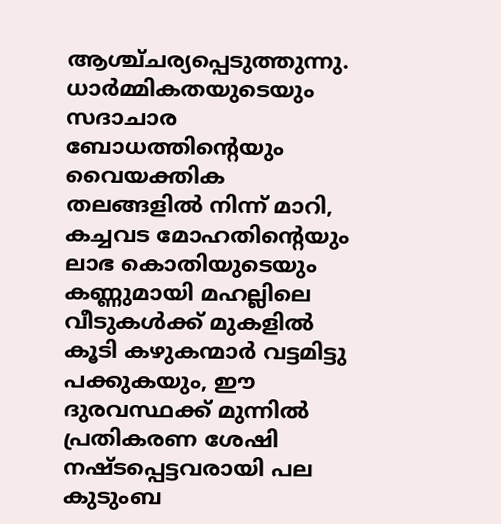ആശ്ച്ചര്യപ്പെടുത്തുന്നു. ധാര്‍മ്മികതയുടെയും സദാചാര ബോധത്തിന്റെയും വൈയക്തിക തലങ്ങളില്‍ നിന്ന് മാറി, കച്ചവട മോഹതിന്റെയും ലാഭ കൊതിയുടെയും കണ്ണുമായി മഹല്ലിലെ വീടുകള്‍ക്ക് മുകളില്‍ കൂടി കഴുകന്മാര്‍ വട്ടമിട്ടു പക്കുകയും, ഈ ദുരവസ്ഥക്ക് മുന്നില്‍ പ്രതികരണ ശേഷി നഷ്ടപ്പെട്ടവരായി പല കുടുംബ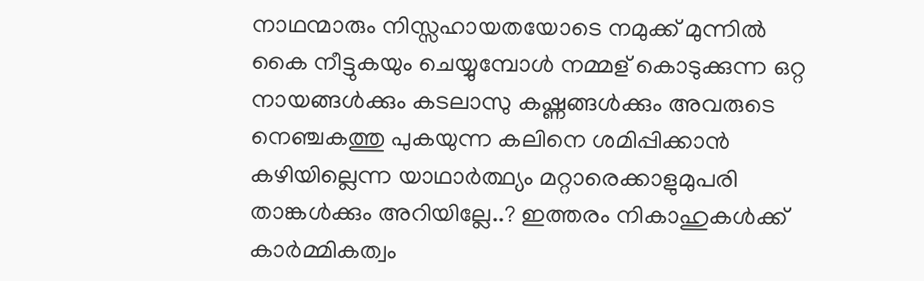നാഥന്മാരും നിസ്സഹായതയോടെ നമുക്ക് മുന്നില്‍ കൈ നീട്ടുകയും ചെയ്യുമ്പോള്‍ നമ്മള് കൊടുക്കുന്ന ഒറ്റ നായങ്ങള്‍ക്കും കടലാസു കഷ്ണങ്ങള്‍ക്കും അവരുടെ നെഞ്ചകത്തു പുകയുന്ന കലിനെ ശമിപ്പിക്കാന്‍ കഴിയില്ലെന്ന യാഥാര്‍ത്ഥ്യം മറ്റാരെക്കാളുമുപരി താങ്കള്‍ക്കും അറിയില്ലേ..? ഇത്തരം നികാഹുകള്‍ക്ക് കാര്‍മ്മികത്വം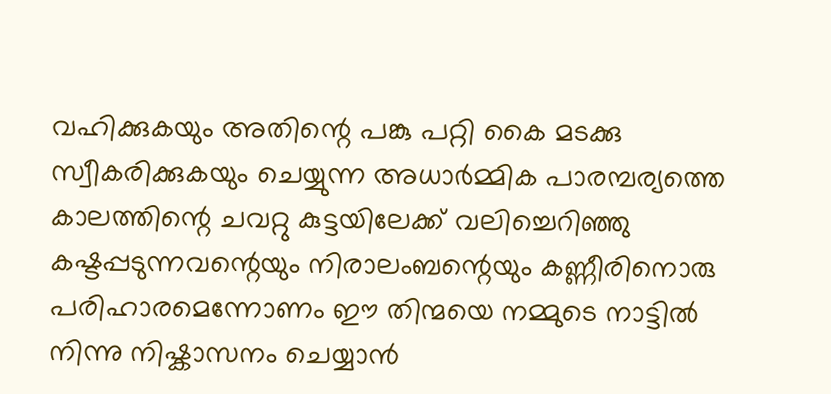വഹിക്കുകയും അതിന്റെ പങ്കു പറ്റി കൈ മടക്കു സ്വീകരിക്കുകയും ചെയ്യുന്ന അധാര്‍മ്മിക പാരമ്പര്യത്തെ കാലത്തിന്റെ ചവറ്റു കുട്ടയിലേക്ക് വലിച്ചെറിഞ്ഞു കഷ്ടപ്പടുന്നവന്റെയും നിരാലംബന്റെയും കണ്ണീരിനൊരു പരിഹാരമെന്നോണം ഈ തിന്മയെ നമ്മുടെ നാട്ടില്‍ നിന്നു നിഷ്കാസനം ചെയ്യാന്‍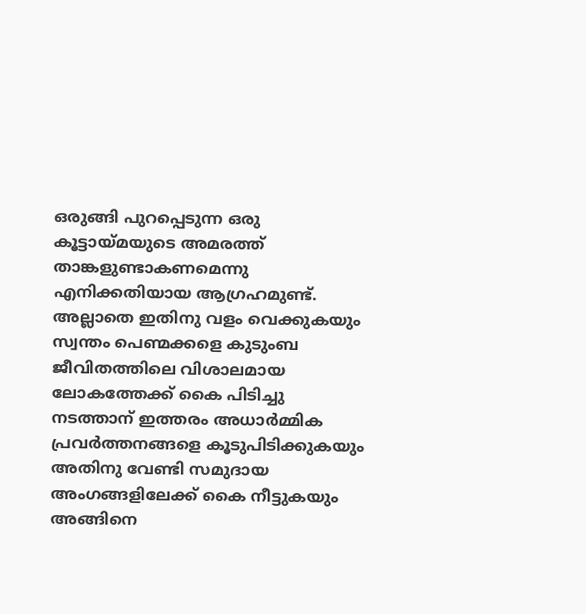ഒരുങ്ങി പുറപ്പെടുന്ന ഒരു കൂട്ടായ്മയുടെ അമരത്ത് താങ്കളുണ്ടാകണമെന്നു എനിക്കതിയായ ആഗ്രഹമുണ്ട്. അല്ലാതെ ഇതിനു വളം വെക്കുകയും സ്വന്തം പെണ്മക്കളെ കുടുംബ ജീവിതത്തിലെ വിശാലമായ ലോകത്തേക്ക് കൈ പിടിച്ചു നടത്താന് ഇത്തരം അധാര്‍മ്മിക പ്രവര്‍ത്തനങ്ങളെ കൂടുപിടിക്കുകയും അതിനു വേണ്ടി സമുദായ അംഗങ്ങളിലേക്ക് കൈ നീട്ടുകയും അങ്ങിനെ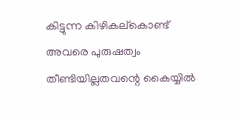കിട്ടുന്ന കിഴികല്കൊണ്ട് അവരെ പുരുഷത്വം തീണ്ടിയില്ലതവന്റെ കൈയ്യില്‍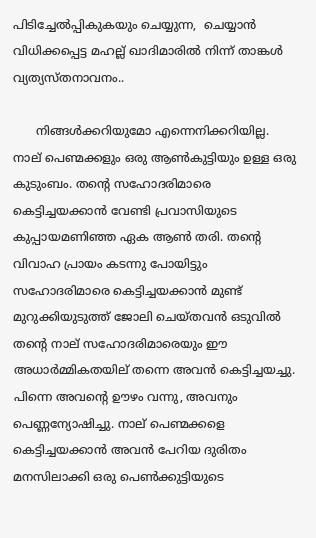പിടിച്ചേല്‍പ്പികുകയും ചെയ്യുന്ന,  ചെയ്യാന്‍ വിധിക്കപ്പെട്ട മഹല്ല് ഖാദിമാരില്‍ നിന്ന് താങ്കള്‍ വ്യത്യസ്തനാവനം..

      നിങ്ങള്‍ക്കറിയുമോ എന്നെനിക്കറിയില്ല. നാല് പെണ്മക്കളും ഒരു ആണ്‍കുട്ടിയും ഉള്ള ഒരു കുടുംബം. തന്റെ സഹോദരിമാരെ കെട്ടിച്ചയക്കാന്‍ വേണ്ടി പ്രവാസിയുടെ കുപ്പായമണിഞ്ഞ ഏക ആണ്‍ തരി. തന്റെ വിവാഹ പ്രായം കടന്നു പോയിട്ടും സഹോദരിമാരെ കെട്ടിച്ചയക്കാന്‍ മുണ്ട് മുറുക്കിയുടുത്ത് ജോലി ചെയ്തവന്‍ ഒടുവില്‍ തന്റെ നാല് സഹോദരിമാരെയും ഈ അധാര്‍മ്മികതയില് തന്നെ അവന്‍ കെട്ടിച്ചയച്ചു. പിന്നെ അവന്റെ ഊഴം വന്നു, അവനും പെണ്ണന്യോഷിച്ചു. നാല് പെണ്മക്കളെ കെട്ടിച്ചയക്കാന്‍ അവന്‍ പേറിയ ദുരിതം മനസിലാക്കി ഒരു പെണ്‍ക്കുട്ടിയുടെ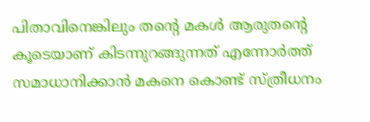പിതാവിനെങ്കിലും തന്റെ മകള്‍ ആരുതന്റെ കൂടെയാണ് കിടന്നുറങ്ങുന്നത് എന്നോര്‍ത്ത് സമാധാനിക്കാന്‍ മകനെ കൊണ്ട് സ്ത്രീധനം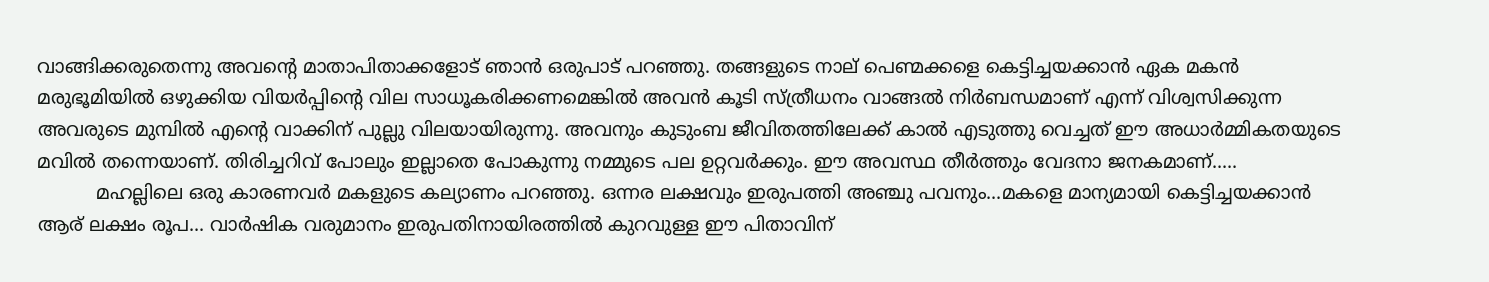വാങ്ങിക്കരുതെന്നു അവന്റെ മാതാപിതാക്കളോട് ഞാന്‍ ഒരുപാട് പറഞ്ഞു. തങ്ങളുടെ നാല് പെണ്മക്കളെ കെട്ടിച്ചയക്കാന്‍ ഏക മകന്‍ മരുഭൂമിയില്‍ ഒഴുക്കിയ വിയര്‍പ്പിന്റെ വില സാധൂകരിക്കണമെങ്കില്‍ അവന്‍ കൂടി സ്ത്രീധനം വാങ്ങല്‍ നിര്‍ബന്ധമാണ് എന്ന് വിശ്വസിക്കുന്ന അവരുടെ മുമ്പില്‍ എന്റെ വാക്കിന് പുല്ലു വിലയായിരുന്നു. അവനും കുടുംബ ജീവിതത്തിലേക്ക്‌ കാല്‍ എടുത്തു വെച്ചത് ഈ അധാര്‍മ്മികതയുടെ മവില്‍ തന്നെയാണ്. തിരിച്ചറിവ് പോലും ഇല്ലാതെ പോകുന്നു നമ്മുടെ പല ഉറ്റവര്‍ക്കും. ഈ അവസ്ഥ തീര്‍ത്തും വേദനാ ജനകമാണ്.....
          മഹല്ലിലെ ഒരു കാരണവര്‍ മകളുടെ കല്യാണം പറഞ്ഞു. ഒന്നര ലക്ഷവും ഇരുപത്തി അഞ്ചു പവനും...മകളെ മാന്യമായി കെട്ടിച്ചയക്കാന്‍ ആര് ലക്ഷം രൂപ... വാര്‍ഷിക വരുമാനം ഇരുപതിനായിരത്തില്‍ കുറവുള്ള ഈ പിതാവിന്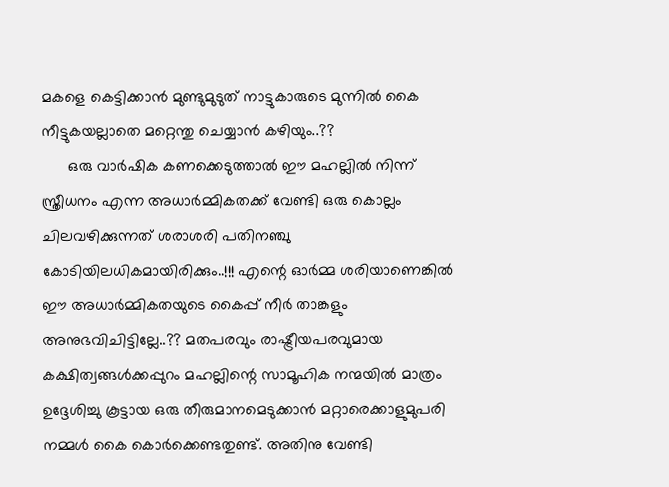മകളെ കെട്ടിക്കാന്‍ മുണ്ടുമുടുത് നാട്ടുകാരുടെ മുന്നില്‍ കൈ നീട്ടുകയല്ലാതെ മറ്റെന്തു ചെയ്യാന്‍ കഴിയും..??
      ഒരു വാര്‍ഷിക കണക്കെടുത്താല്‍ ഈ മഹല്ലില്‍ നിന്ന് സ്ത്രീധനം എന്ന അധാര്‍മ്മികതക്ക് വേണ്ടി ഒരു കൊല്ലം ചിലവഴിക്കുന്നത് ശരാശരി പതിനഞ്ചു കോടിയിലധികമായിരിക്കും..!!! എന്റെ ഓര്‍മ്മ ശരിയാണെങ്കില്‍ ഈ അധാര്‍മ്മികതയുടെ കൈപ്പ് നീര്‍ താങ്കളും അനുഭവിചിട്ടില്ലേ..?? മതപരവും രാഷ്ട്രീയപരവുമായ കക്ഷിത്വങ്ങള്‍ക്കപ്പുറം മഹല്ലിന്റെ സാമൂഹിക നന്മയില്‍ മാത്രം ഉദ്ദേശിച്ചു കൂട്ടായ ഒരു തീരുമാനമെടുക്കാന്‍ മറ്റാരെക്കാളുമുപരി നമ്മള്‍ കൈ കൊര്‍ക്കെണ്ടതുണ്ട്. അതിനു വേണ്ടി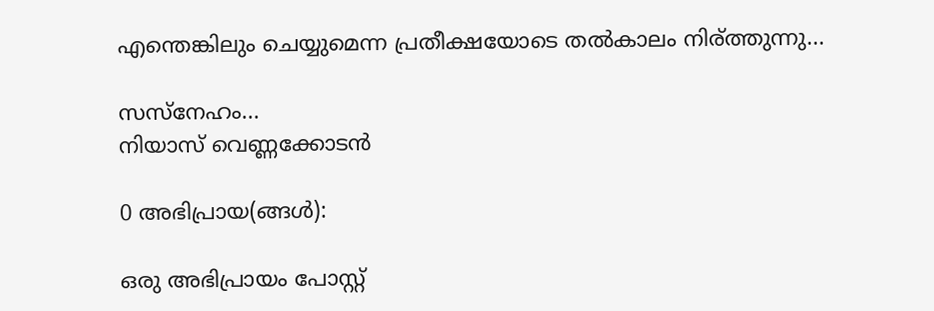എന്തെങ്കിലും ചെയ്യുമെന്ന പ്രതീക്ഷയോടെ തല്‍കാലം നിര്ത്തുന്നു...

സസ്നേഹം...
നിയാസ്‌ വെണ്ണക്കോടന്‍

0 അഭിപ്രായ(ങ്ങള്‍):

ഒരു അഭിപ്രായം പോസ്റ്റ്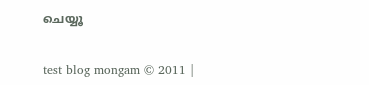ചെയ്യൂ


test blog mongam © 2011 |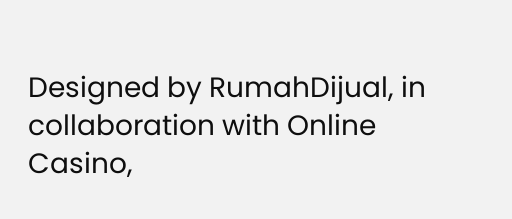Designed by RumahDijual, in collaboration with Online Casino,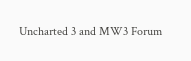Uncharted 3 and MW3 Forum